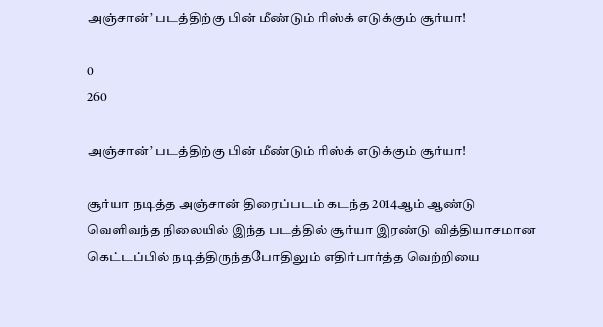அஞ்சான்’ படத்திற்கு பின் மீண்டும் ரிஸ்க் எடுக்கும் சூர்யா!

0
260

அஞ்சான்’ படத்திற்கு பின் மீண்டும் ரிஸ்க் எடுக்கும் சூர்யா!

சூர்யா நடித்த அஞ்சான் திரைப்படம் கடந்த 2014ஆம் ஆண்டு வெளிவந்த நிலையில் இந்த படத்தில் சூர்யா இரண்டு வித்தியாசமான கெட்டப்பில் நடித்திருந்தபோதிலும் எதிர்பார்த்த வெற்றியை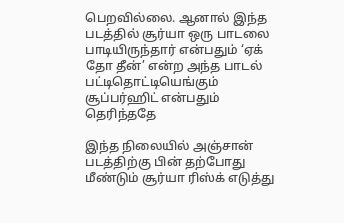பெறவில்லை. ஆனால் இந்த படத்தில் சூர்யா ஒரு பாடலை பாடியிருந்தார் என்பதும் ‘ஏக் தோ தீன்’ என்ற அந்த பாடல் பட்டிதொட்டியெங்கும் சூப்பர்ஹிட் என்பதும் தெரிந்ததே

இந்த நிலையில் அஞ்சான் படத்திற்கு பின் தற்போது மீண்டும் சூர்யா ரிஸ்க் எடுத்து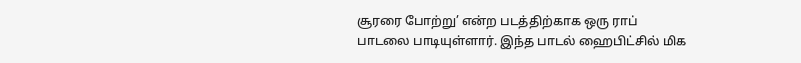சூரரை போற்று’ என்ற படத்திற்காக ஒரு ராப் பாடலை பாடியுள்ளார். இந்த பாடல் ஹைபிட்சில் மிக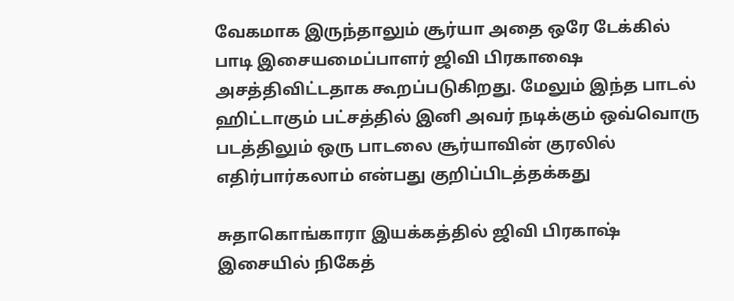வேகமாக இருந்தாலும் சூர்யா அதை ஒரே டேக்கில் பாடி இசையமைப்பாளர் ஜிவி பிரகாஷை அசத்திவிட்டதாக கூறப்படுகிறது. மேலும் இந்த பாடல் ஹிட்டாகும் பட்சத்தில் இனி அவர் நடிக்கும் ஒவ்வொரு படத்திலும் ஒரு பாடலை சூர்யாவின் குரலில் எதிர்பார்கலாம் என்பது குறிப்பிடத்தக்கது

சுதாகொங்காரா இயக்கத்தில் ஜிவி பிரகாஷ் இசையில் நிகேத்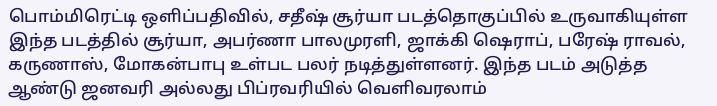பொம்மிரெட்டி ஒளிப்பதிவில், சதீஷ் சூர்யா படத்தொகுப்பில் உருவாகியுள்ள இந்த படத்தில் சூர்யா, அபர்ணா பாலமுரளி, ஜாக்கி ஷெராப், பரேஷ் ராவல், கருணாஸ், மோகன்பாபு உள்பட பலர் நடித்துள்ளனர். இந்த படம் அடுத்த ஆண்டு ஜனவரி அல்லது பிப்ரவரியில் வெளிவரலாம்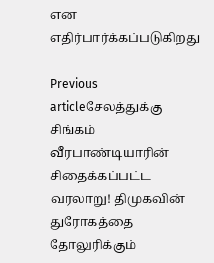என எதிர்பார்க்கப்படுகிறது

Previous articleசேலத்துக்கு சிங்கம் வீரபாண்டியாரின் சிதைக்கப்பட்ட வரலாறு! திமுகவின் துரோகத்தை தோலுரிக்கும்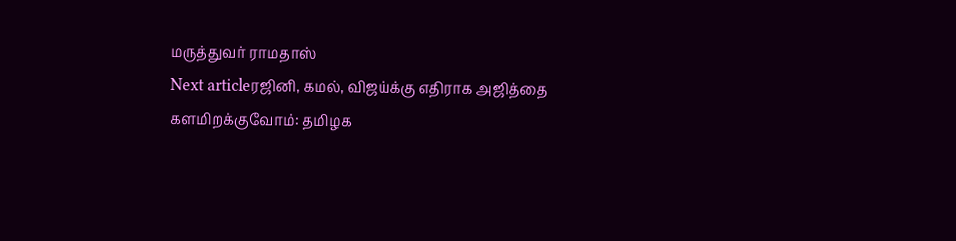மருத்துவர் ராமதாஸ்
Next articleரஜினி, கமல், விஜய்க்கு எதிராக அஜித்தை களமிறக்குவோம்: தமிழக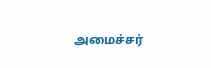அமைச்சர்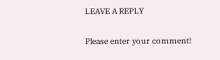LEAVE A REPLY

Please enter your comment!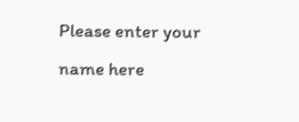Please enter your name here